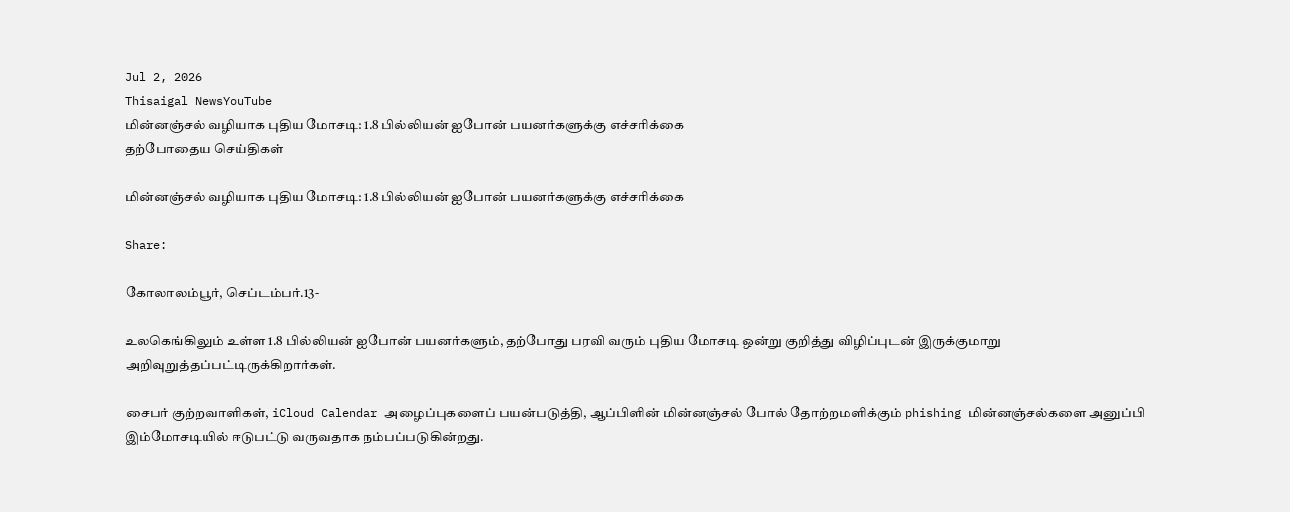Jul 2, 2026
Thisaigal NewsYouTube
மின்னஞ்சல் வழியாக புதிய மோசடி: 1.8 பில்லியன் ஐபோன் பயனர்களுக்கு எச்சரிக்கை
தற்போதைய செய்திகள்

மின்னஞ்சல் வழியாக புதிய மோசடி: 1.8 பில்லியன் ஐபோன் பயனர்களுக்கு எச்சரிக்கை

Share:

கோலாலம்பூர், செப்டம்பர்.13-

உலகெங்கிலும் உள்ள 1.8 பில்லியன் ஐபோன் பயனர்களும், தற்போது பரவி வரும் புதிய மோசடி ஒன்று குறித்து விழிப்புடன் இருக்குமாறு அறிவுறுத்தப்பட்டிருக்கிறார்கள்.

சைபர் குற்றவாளிகள், iCloud Calendar அழைப்புகளைப் பயன்படுத்தி, ஆப்பிளின் மின்னஞ்சல் போல் தோற்றமளிக்கும் phishing மின்னஞ்சல்களை அனுப்பி இம்மோசடியில் ஈடுபட்டு வருவதாக நம்பப்படுகின்றது.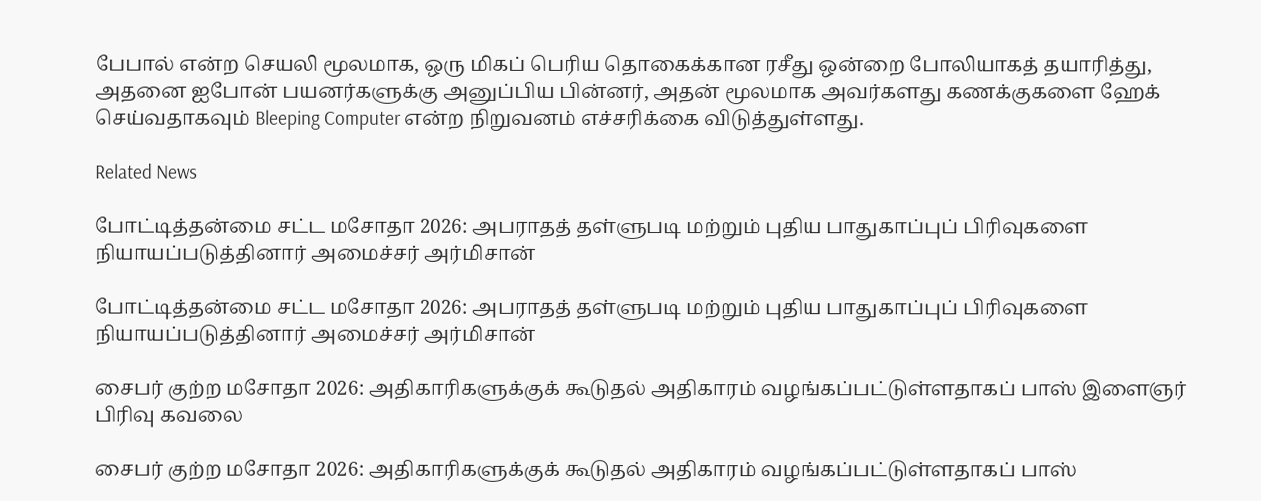பேபால் என்ற செயலி மூலமாக, ஒரு மிகப் பெரிய தொகைக்கான ரசீது ஒன்றை போலியாகத் தயாரித்து, அதனை ஐபோன் பயனர்களுக்கு அனுப்பிய பின்னர், அதன் மூலமாக அவர்களது கணக்குகளை ஹேக் செய்வதாகவும் Bleeping Computer என்ற நிறுவனம் எச்சரிக்கை விடுத்துள்ளது.

Related News

போட்டித்தன்மை சட்ட மசோதா 2026: அபராதத் தள்ளுபடி மற்றும் புதிய பாதுகாப்புப் பிரிவுகளை நியாயப்படுத்தினார் அமைச்சர் அர்மிசான்

போட்டித்தன்மை சட்ட மசோதா 2026: அபராதத் தள்ளுபடி மற்றும் புதிய பாதுகாப்புப் பிரிவுகளை நியாயப்படுத்தினார் அமைச்சர் அர்மிசான்

சைபர் குற்ற மசோதா 2026: அதிகாரிகளுக்குக் கூடுதல் அதிகாரம் வழங்கப்பட்டுள்ளதாகப் பாஸ் இளைஞர் பிரிவு கவலை

சைபர் குற்ற மசோதா 2026: அதிகாரிகளுக்குக் கூடுதல் அதிகாரம் வழங்கப்பட்டுள்ளதாகப் பாஸ்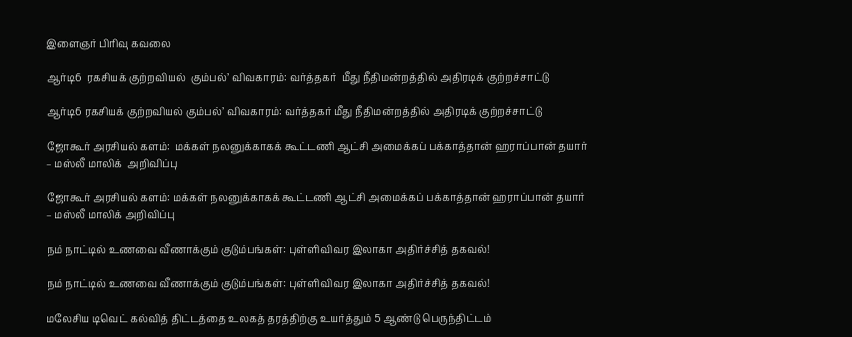இளைஞர் பிரிவு கவலை

ஆர்டி6  ரகசியக் குற்றவியல்  கும்பல்’ விவகாரம்: வர்த்தகர்  மீது நீதிமன்றத்தில் அதிரடிக் குற்றச்சாட்டு

ஆர்டி6 ரகசியக் குற்றவியல் கும்பல்’ விவகாரம்: வர்த்தகர் மீது நீதிமன்றத்தில் அதிரடிக் குற்றச்சாட்டு

ஜோகூர் அரசியல் களம்:  மக்கள் நலனுக்காகக் கூட்டணி ஆட்சி அமைக்கப் பக்காத்தான் ஹராப்பான் தயார் – மஸ்லீ மாலிக்  அறிவிப்பு

ஜோகூர் அரசியல் களம்: மக்கள் நலனுக்காகக் கூட்டணி ஆட்சி அமைக்கப் பக்காத்தான் ஹராப்பான் தயார் – மஸ்லீ மாலிக் அறிவிப்பு

நம் நாட்டில் உணவை வீணாக்கும் குடும்பங்கள்: புள்ளிவிவர இலாகா அதிர்ச்சித் தகவல்!

நம் நாட்டில் உணவை வீணாக்கும் குடும்பங்கள்: புள்ளிவிவர இலாகா அதிர்ச்சித் தகவல்!

மலேசிய டிவெட் கல்வித் திட்டத்தை உலகத் தரத்திற்கு உயர்த்தும் 5 ஆண்டு பெருந்திட்டம்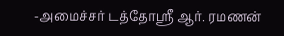-அமைச்சர் டத்தோஸ்ரீ ஆர். ரமணன்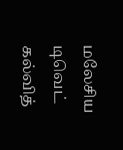மலேசிய டிவெட் கல்வித்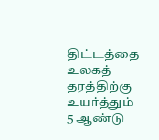திட்டத்தை உலகத் தரத்திற்கு உயர்த்தும் 5 ஆண்டு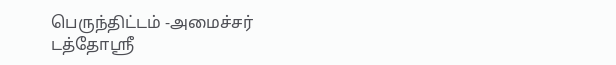பெருந்திட்டம் -அமைச்சர் டத்தோஸ்ரீ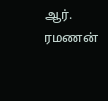ஆர். ரமணன்